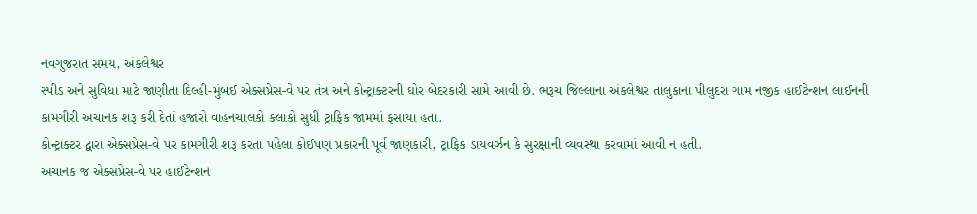નવગુજરાત સમય, અંકલેશ્વર
સ્પીડ અને સુવિધા માટે જાણીતા દિલ્હી-મુંબઈ એક્સપ્રેસ-વે પર તંત્ર અને કોન્ટ્રાક્ટરની ઘોર બેદરકારી સામે આવી છે. ભરૂચ જિલ્લાના અંકલેશ્વર તાલુકાના પીલુદરા ગામ નજીક હાઈટેન્શન લાઈનની કામગીરી અચાનક શરૂ કરી દેતાં હજારો વાહનચાલકો કલાકો સુધી ટ્રાફિક જામમાં ફસાયા હતા.
કોન્ટ્રાક્ટર દ્વારા એક્સપ્રેસ-વે પર કામગીરી શરૂ કરતા પહેલા કોઈપણ પ્રકારની પૂર્વ જાણકારી, ટ્રાફિક ડાયવર્ઝન કે સુરક્ષાની વ્યવસ્થા કરવામાં આવી ન હતી.
અચાનક જ એક્સપ્રેસ-વે પર હાઈટેન્શન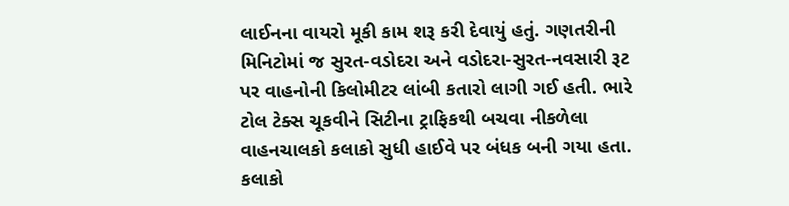લાઈનના વાયરો મૂકી કામ શરૂ કરી દેવાયું હતું. ગણતરીની મિનિટોમાં જ સુરત-વડોદરા અને વડોદરા-સુરત-નવસારી રૂટ પર વાહનોની કિલોમીટર લાંબી કતારો લાગી ગઈ હતી. ભારે ટોલ ટેક્સ ચૂકવીને સિટીના ટ્રાફિકથી બચવા નીકળેલા વાહનચાલકો કલાકો સુધી હાઈવે પર બંધક બની ગયા હતા.
કલાકો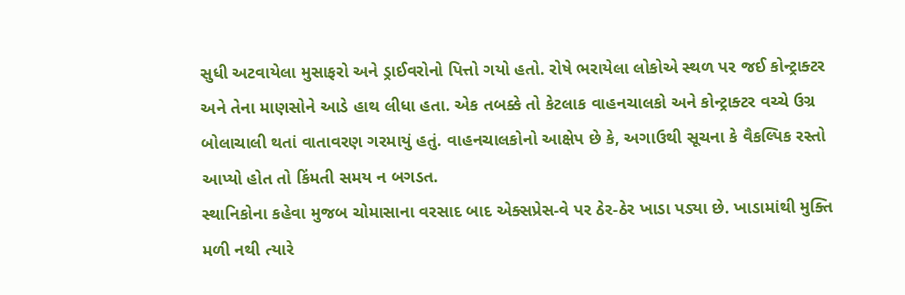સુધી અટવાયેલા મુસાફરો અને ડ્રાઈવરોનો પિત્તો ગયો હતો. રોષે ભરાયેલા લોકોએ સ્થળ પર જઈ કોન્ટ્રાક્ટર અને તેના માણસોને આડે હાથ લીધા હતા. એક તબક્કે તો કેટલાક વાહનચાલકો અને કોન્ટ્રાક્ટર વચ્ચે ઉગ્ર બોલાચાલી થતાં વાતાવરણ ગરમાયું હતું. વાહનચાલકોનો આક્ષેપ છે કે, અગાઉથી સૂચના કે વૈકલ્પિક રસ્તો આપ્યો હોત તો કિંમતી સમય ન બગડત.
સ્થાનિકોના કહેવા મુજબ ચોમાસાના વરસાદ બાદ એક્સપ્રેસ-વે પર ઠેર-ઠેર ખાડા પડ્યા છે. ખાડામાંથી મુક્તિ મળી નથી ત્યારે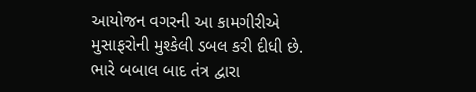આયોજન વગરની આ કામગીરીએ મુસાફરોની મુશ્કેલી ડબલ કરી દીધી છે. ભારે બબાલ બાદ તંત્ર દ્વારા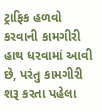ટ્રાફિક હળવો કરવાની કામગીરી હાથ ધરવામાં આવી છે, પરંતુ કામગીરી શરૂ કરતા પહેલા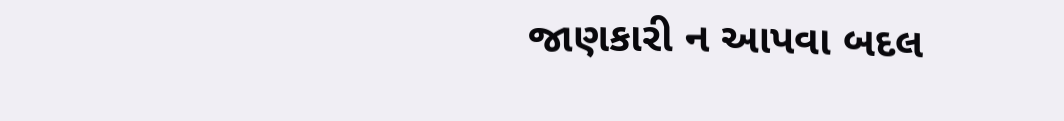જાણકારી ન આપવા બદલ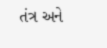તંત્ર અને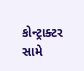કોન્ટ્રાક્ટર સામે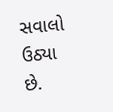સવાલો ઉઠ્યા છે.